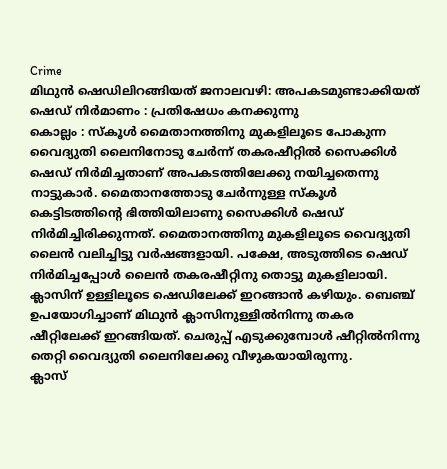Crime
മിഥുൻ ഷെഡിലിറങ്ങിയത് ജനാലവഴി: അപകടമുണ്ടാക്കിയത് ഷെഡ് നിർമാണം : പ്രതിഷേധം കനക്കുന്നു
കൊല്ലം : സ്കൂൾ മൈതാനത്തിനു മുകളിലൂടെ പോകുന്ന വൈദ്യുതി ലൈനിനോടു ചേർന്ന് തകരഷീറ്റിൽ സൈക്കിൾ ഷെഡ് നിർമിച്ചതാണ് അപകടത്തിലേക്കു നയിച്ചതെന്നു നാട്ടുകാർ. മൈതാനത്തോടു ചേർന്നുള്ള സ്കൂൾ കെട്ടിടത്തിന്റെ ഭിത്തിയിലാണു സൈക്കിൾ ഷെഡ് നിർമിച്ചിരിക്കുന്നത്. മൈതാനത്തിനു മുകളിലൂടെ വൈദ്യുതി ലൈൻ വലിച്ചിട്ടു വർഷങ്ങളായി. പക്ഷേ, അടുത്തിടെ ഷെഡ് നിർമിച്ചപ്പോൾ ലൈൻ തകരഷീറ്റിനു തൊട്ടു മുകളിലായി. ക്ലാസിന് ഉള്ളിലൂടെ ഷെഡിലേക്ക് ഇറങ്ങാൻ കഴിയും. ബെഞ്ച് ഉപയോഗിച്ചാണ് മിഥുൻ ക്ലാസിനുള്ളിൽനിന്നു തകര ഷീറ്റിലേക്ക് ഇറങ്ങിയത്. ചെരുപ്പ് എടുക്കുമ്പോൾ ഷീറ്റിൽനിന്നു തെറ്റി വൈദ്യുതി ലൈനിലേക്കു വീഴുകയായിരുന്നു.
ക്ലാസ്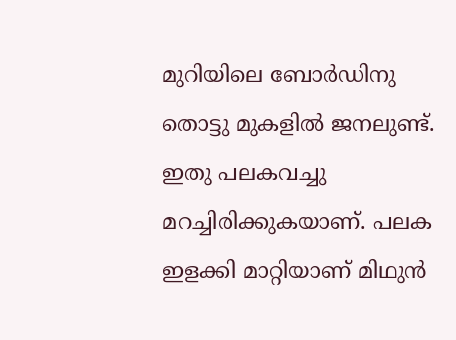മുറിയിലെ ബോർഡിനു തൊട്ടു മുകളിൽ ജനലുണ്ട്. ഇതു പലകവച്ചു മറച്ചിരിക്കുകയാണ്. പലക ഇളക്കി മാറ്റിയാണ് മിഥുൻ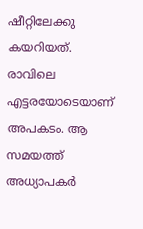ഷീറ്റിലേക്കു കയറിയത്. രാവിലെ എട്ടരയോടെയാണ് അപകടം. ആ സമയത്ത് അധ്യാപകർ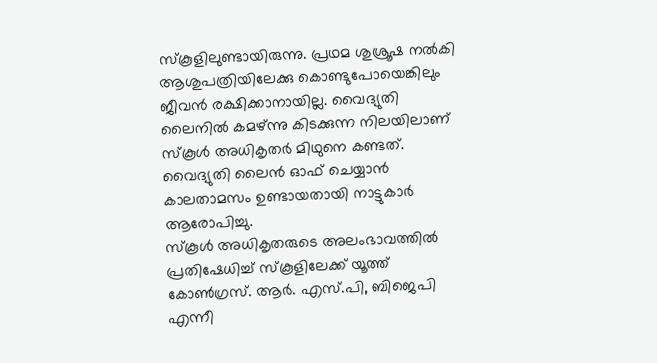സ്കൂളിലുണ്ടായിരുന്നു. പ്രഥമ ശുശ്രൂഷ നൽകി ആശുപത്രിയിലേക്കു കൊണ്ടുപോയെങ്കിലും ജീവൻ രക്ഷിക്കാനായില്ല. വൈദ്യുതി ലൈനിൽ കമഴ്ന്നു കിടക്കുന്ന നിലയിലാണ് സ്കൂൾ അധികൃതർ മിഥുനെ കണ്ടത്. വൈദ്യുതി ലൈൻ ഓഫ് ചെയ്യാൻ കാലതാമസം ഉണ്ടായതായി നാട്ടുകാർ ആരോപിച്ചു.
സ്കൂൾ അധികൃതരുടെ അലംഭാവത്തിൽ പ്രതിഷേധിച്ച് സ്കൂളിലേക്ക് യൂത്ത് കോൺഗ്രസ്. ആർ. എസ്.പി, ബിജെപി എന്നീ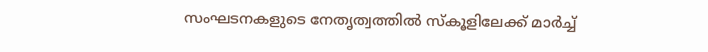സംഘടനകളുടെ നേതൃത്വത്തിൽ സ്കൂളിലേക്ക് മാർച്ച്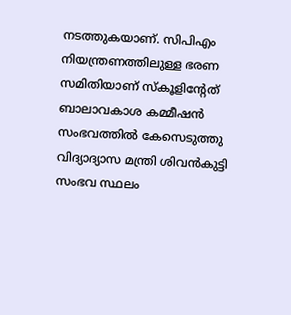നടത്തുകയാണ്. സിപിഎം നിയന്ത്രണത്തിലുള്ള ഭരണ സമിതിയാണ് സ്കൂളിൻ്റേത്
ബാലാവകാശ കമ്മീഷൻ സംഭവത്തിൽ കേസെടുത്തു വിദ്യാദ്യാസ മന്ത്രി ശിവൻകുട്ടി സംഭവ സ്ഥലം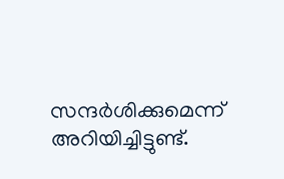സന്ദർശിക്കുമെന്ന് അറിയിച്ചിട്ടുണ്ട്.